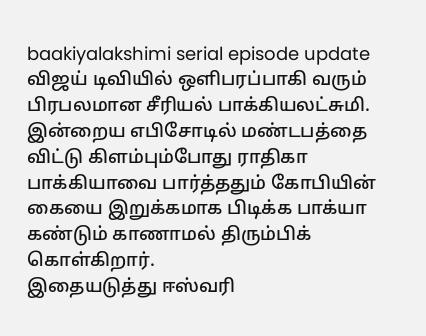baakiyalakshimi serial episode update
விஜய் டிவியில் ஒளிபரப்பாகி வரும் பிரபலமான சீரியல் பாக்கியலட்சுமி. இன்றைய எபிசோடில் மண்டபத்தை விட்டு கிளம்பும்போது ராதிகா பாக்கியாவை பார்த்ததும் கோபியின் கையை இறுக்கமாக பிடிக்க பாக்யா கண்டும் காணாமல் திரும்பிக் கொள்கிறார்.
இதையடுத்து ஈஸ்வரி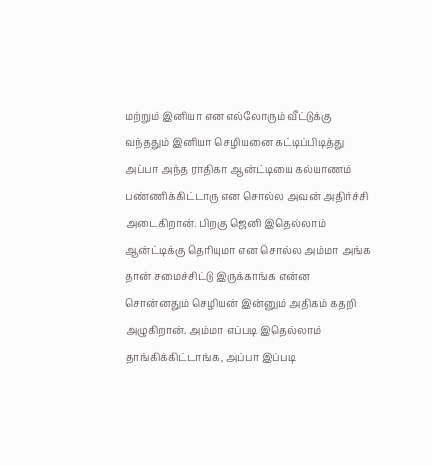மற்றும் இனியா என எல்லோரும் வீட்டுக்கு வந்ததும் இனியா செழியனை கட்டிப்பிடித்து அப்பா அந்த ராதிகா ஆன்ட்டியை கல்யாணம் பண்ணிக்கிட்டாரு என சொல்ல அவன் அதிர்ச்சி அடைகிறான். பிறகு ஜெனி இதெல்லாம் ஆன்ட்டிக்கு தெரியுமா என சொல்ல அம்மா அங்க தான் சமைச்சிட்டு இருக்காங்க என்ன சொன்னதும் செழியன் இன்னும் அதிகம் கதறி அழுகிறான். அம்மா எப்படி இதெல்லாம் தாங்கிக்கிட்டாங்க, அப்பா இப்படி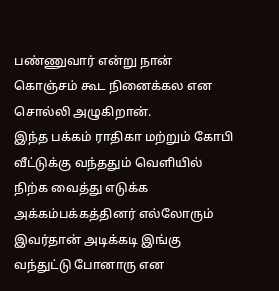பண்ணுவார் என்று நான் கொஞ்சம் கூட நினைக்கல என சொல்லி அழுகிறான்.
இந்த பக்கம் ராதிகா மற்றும் கோபி வீட்டுக்கு வந்ததும் வெளியில் நிற்க வைத்து எடுக்க அக்கம்பக்கத்தினர் எல்லோரும் இவர்தான் அடிக்கடி இங்கு வந்துட்டு போனாரு என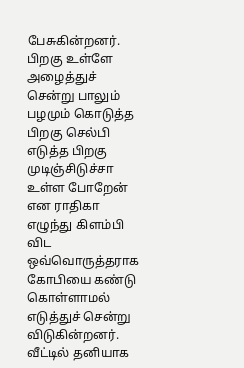பேசுகின்றனர். பிறகு உள்ளே அழைத்துச் சென்று பாலும் பழமும் கொடுத்த பிறகு செல்பி எடுத்த பிறகு முடிஞ்சிடுச்சா உள்ள போறேன் என ராதிகா எழுந்து கிளம்பி விட ஒவ்வொருத்தராக கோபியை கண்டு கொள்ளாமல் எடுத்துச் சென்று விடுகின்றனர். வீட்டில் தனியாக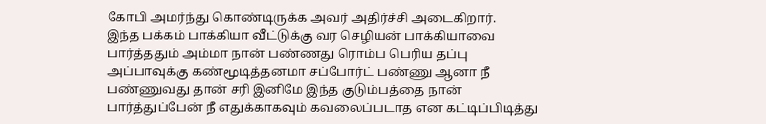கோபி அமர்ந்து கொண்டிருக்க அவர் அதிர்ச்சி அடைகிறார்.
இந்த பக்கம் பாக்கியா வீட்டுக்கு வர செழியன் பாக்கியாவை பார்த்ததும் அம்மா நான் பண்ணது ரொம்ப பெரிய தப்பு அப்பாவுக்கு கண்மூடித்தனமா சப்போர்ட் பண்ணு ஆனா நீ பண்ணுவது தான் சரி இனிமே இந்த குடும்பத்தை நான் பார்த்துப்பேன் நீ எதுக்காகவும் கவலைப்படாத என கட்டிப்பிடித்து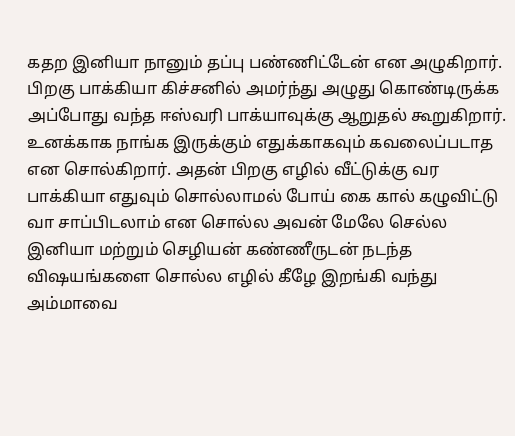கதற இனியா நானும் தப்பு பண்ணிட்டேன் என அழுகிறார்.
பிறகு பாக்கியா கிச்சனில் அமர்ந்து அழுது கொண்டிருக்க அப்போது வந்த ஈஸ்வரி பாக்யாவுக்கு ஆறுதல் கூறுகிறார். உனக்காக நாங்க இருக்கும் எதுக்காகவும் கவலைப்படாத என சொல்கிறார். அதன் பிறகு எழில் வீட்டுக்கு வர பாக்கியா எதுவும் சொல்லாமல் போய் கை கால் கழுவிட்டு வா சாப்பிடலாம் என சொல்ல அவன் மேலே செல்ல இனியா மற்றும் செழியன் கண்ணீருடன் நடந்த விஷயங்களை சொல்ல எழில் கீழே இறங்கி வந்து அம்மாவை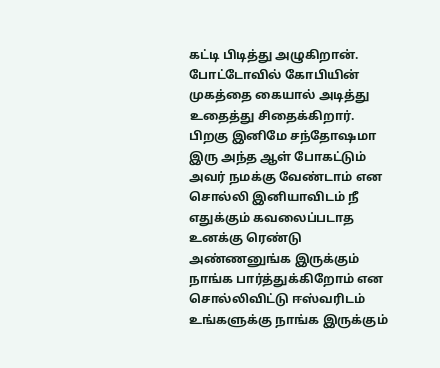கட்டி பிடித்து அழுகிறான். போட்டோவில் கோபியின் முகத்தை கையால் அடித்து உதைத்து சிதைக்கிறார்.
பிறகு இனிமே சந்தோஷமா இரு அந்த ஆள் போகட்டும் அவர் நமக்கு வேண்டாம் என சொல்லி இனியாவிடம் நீ எதுக்கும் கவலைப்படாத உனக்கு ரெண்டு அண்ணனுங்க இருக்கும் நாங்க பார்த்துக்கிறோம் என சொல்லிவிட்டு ஈஸ்வரிடம் உங்களுக்கு நாங்க இருக்கும்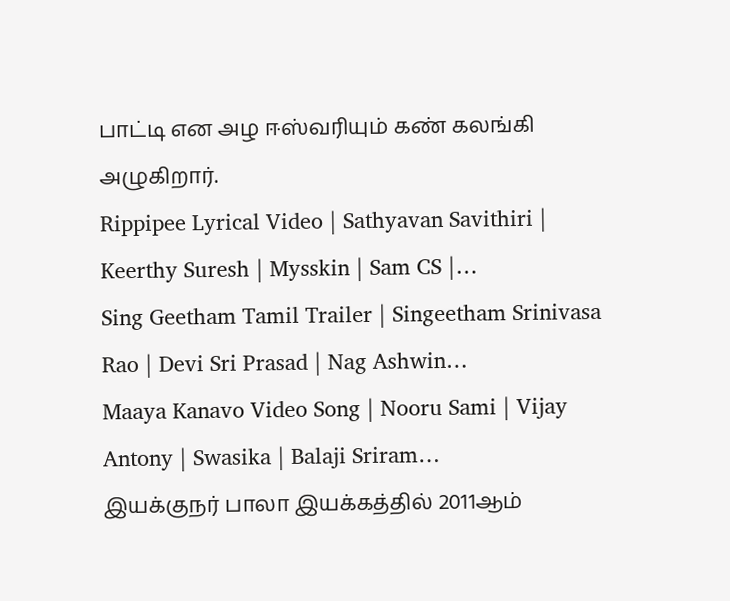பாட்டி என அழ ஈஸ்வரியும் கண் கலங்கி அழுகிறார்.
Rippipee Lyrical Video | Sathyavan Savithiri | Keerthy Suresh | Mysskin | Sam CS |…
Sing Geetham Tamil Trailer | Singeetham Srinivasa Rao | Devi Sri Prasad | Nag Ashwin…
Maaya Kanavo Video Song | Nooru Sami | Vijay Antony | Swasika | Balaji Sriram…
இயக்குநர் பாலா இயக்கத்தில் 2011ஆம்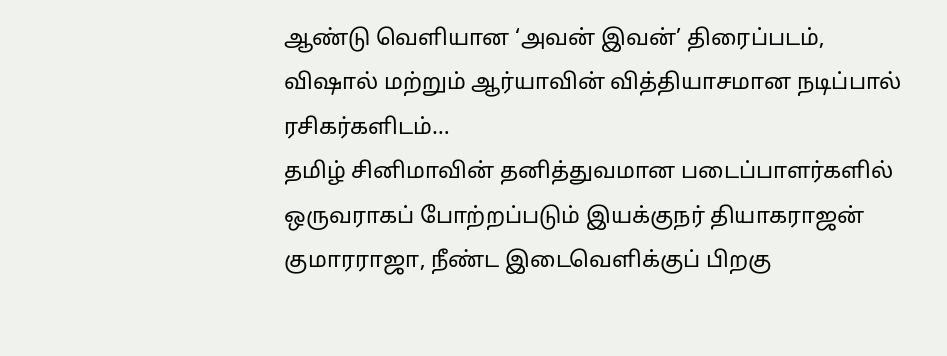ஆண்டு வெளியான ‘அவன் இவன்’ திரைப்படம், விஷால் மற்றும் ஆர்யாவின் வித்தியாசமான நடிப்பால் ரசிகர்களிடம்…
தமிழ் சினிமாவின் தனித்துவமான படைப்பாளர்களில் ஒருவராகப் போற்றப்படும் இயக்குநர் தியாகராஜன் குமாரராஜா, நீண்ட இடைவெளிக்குப் பிறகு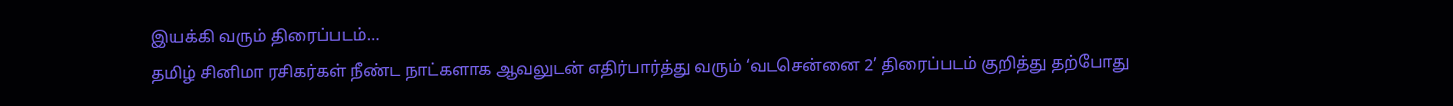இயக்கி வரும் திரைப்படம்…
தமிழ் சினிமா ரசிகர்கள் நீண்ட நாட்களாக ஆவலுடன் எதிர்பார்த்து வரும் ‘வடசென்னை 2’ திரைப்படம் குறித்து தற்போது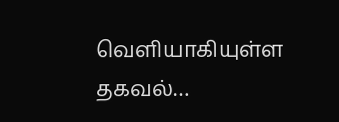வெளியாகியுள்ள தகவல்…